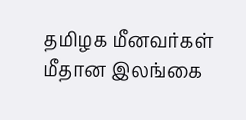தமிழக மீனவர்கள் மீதான இலங்கை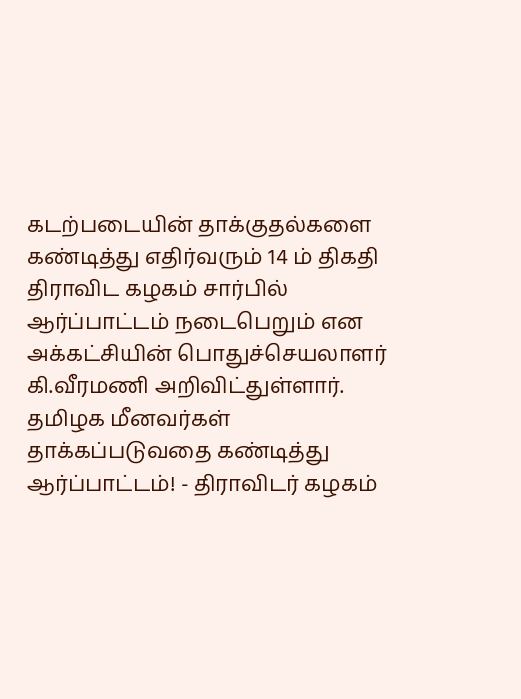கடற்படையின் தாக்குதல்களை கண்டித்து எதிர்வரும் 14 ம் திகதி திராவிட கழகம் சார்பில் ஆர்ப்பாட்டம் நடைபெறும் என அக்கட்சியின் பொதுச்செயலாளர் கி.வீரமணி அறிவிட்துள்ளார்.
தமிழக மீனவர்கள் தாக்கப்படுவதை கண்டித்து ஆர்ப்பாட்டம்! - திராவிடர் கழகம்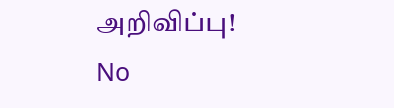அறிவிப்பு!
No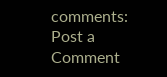comments:
Post a Comment